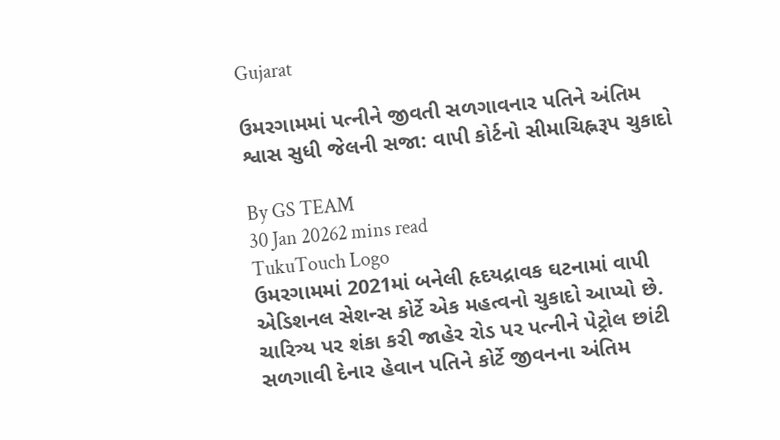Gujarat

ઉમરગામમાં પત્નીને જીવતી સળગાવનાર પતિને અંતિમ શ્વાસ સુધી જેલની સજા: વાપી કોર્ટનો સીમાચિહ્નરૂપ ચુકાદો

By GS TEAM
30 Jan 20262 mins read
TukuTouch Logo
ઉમરગામમાં 2021માં બનેલી હૃદયદ્રાવક ઘટનામાં વાપી એડિશનલ સેશન્સ કોર્ટે એક મહત્વનો ચુકાદો આપ્યો છે. ચારિત્ર્ય પર શંકા કરી જાહેર રોડ પર પત્નીને પેટ્રોલ છાંટી સળગાવી દેનાર હેવાન પતિને કોર્ટે જીવનના અંતિમ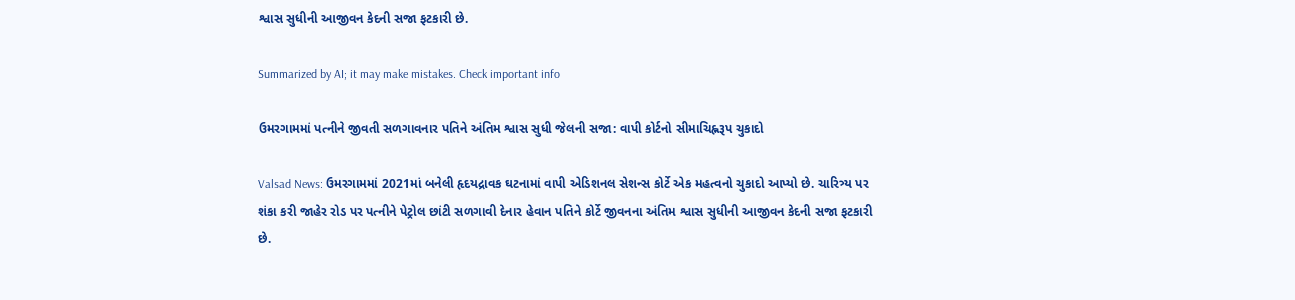શ્વાસ સુધીની આજીવન કેદની સજા ફટકારી છે.

Summarized by AI; it may make mistakes. Check important info

ઉમરગામમાં પત્નીને જીવતી સળગાવનાર પતિને અંતિમ શ્વાસ સુધી જેલની સજા: વાપી કોર્ટનો સીમાચિહ્નરૂપ ચુકાદો

Valsad News: ઉમરગામમાં 2021માં બનેલી હૃદયદ્રાવક ઘટનામાં વાપી એડિશનલ સેશન્સ કોર્ટે એક મહત્વનો ચુકાદો આપ્યો છે. ચારિત્ર્ય પર શંકા કરી જાહેર રોડ પર પત્નીને પેટ્રોલ છાંટી સળગાવી દેનાર હેવાન પતિને કોર્ટે જીવનના અંતિમ શ્વાસ સુધીની આજીવન કેદની સજા ફટકારી છે.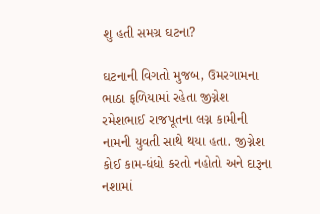શુ હતી સમગ્ર ઘટના?

ઘટનાની વિગતો મુજબ, ઉમરગામના ભાઠા ફળિયામાં રહેતા જીગ્નેશ રમેશભાઈ રાજપૂતના લગ્ન કામીની નામની યુવતી સાથે થયા હતા. જીગ્નેશ કોઈ કામ-ધંધો કરતો નહોતો અને દારૂના નશામાં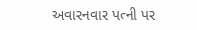અવારનવાર પત્ની પર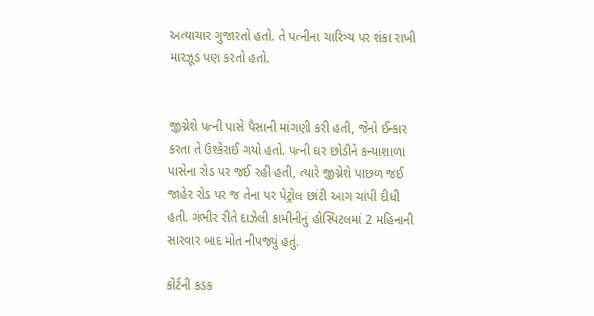અત્યાચાર ગુજારતો હતો. તે પત્નીના ચારિત્ર્ય પર શંકા રાખી મારઝૂડ પણ કરતો હતો.


જીગ્નેશે પત્ની પાસે પૈસાની માંગણી કરી હતી, જેનો ઈન્કાર કરતા તે ઉશ્કેરાઈ ગયો હતો. પત્ની ઘર છોડીને કન્યાશાળા પાસેના રોડ પર જઈ રહી હતી, ત્યારે જીગ્નેશે પાછળ જઈ જાહેર રોડ પર જ તેના પર પેટ્રોલ છાંટી આગ ચાંપી દીધી હતી. ગંભીર રીતે દાઝેલી કામીનીનું હોસ્પિટલમાં 2 મહિનાની સારવાર બાદ મોત નીપજ્યું હતું.

કોર્ટની કડક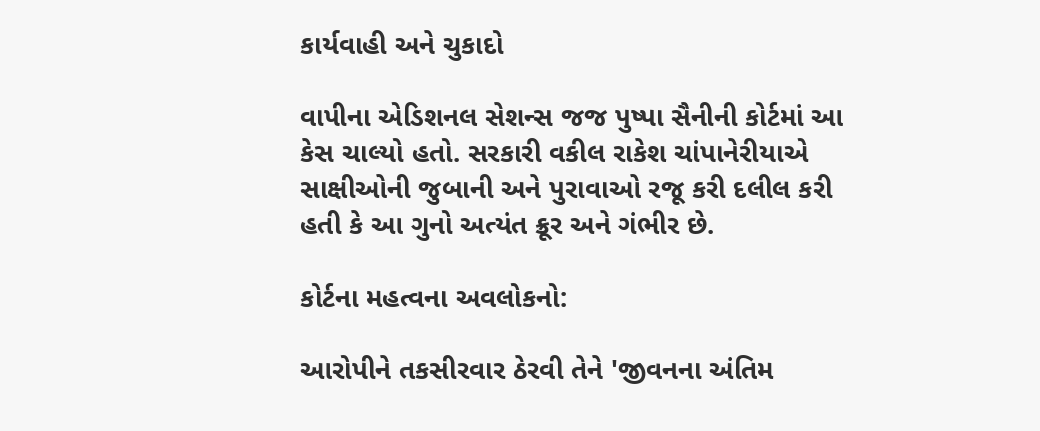કાર્યવાહી અને ચુકાદો

વાપીના એડિશનલ સેશન્સ જજ પુષ્પા સૈનીની કોર્ટમાં આ કેસ ચાલ્યો હતો. સરકારી વકીલ રાકેશ ચાંપાનેરીયાએ સાક્ષીઓની જુબાની અને પુરાવાઓ રજૂ કરી દલીલ કરી હતી કે આ ગુનો અત્યંત ક્રૂર અને ગંભીર છે.

કોર્ટના મહત્વના અવલોકનો:

આરોપીને તકસીરવાર ઠેરવી તેને 'જીવનના અંતિમ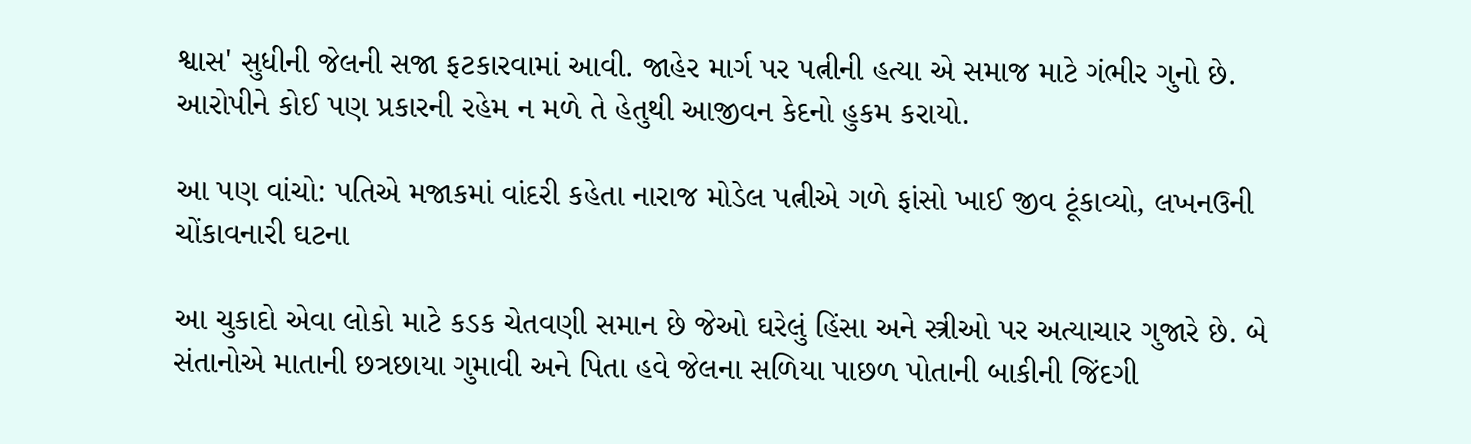શ્વાસ' સુધીની જેલની સજા ફટકારવામાં આવી. જાહેર માર્ગ પર પત્નીની હત્યા એ સમાજ માટે ગંભીર ગુનો છે. આરોપીને કોઈ પણ પ્રકારની રહેમ ન મળે તે હેતુથી આજીવન કેદનો હુકમ કરાયો.

આ પણ વાંચો: પતિએ મજાકમાં વાંદરી કહેતા નારાજ મોડેલ પત્નીએ ગળે ફાંસો ખાઈ જીવ ટૂંકાવ્યો, લખનઉની ચોંકાવનારી ઘટના

આ ચુકાદો એવા લોકો માટે કડક ચેતવણી સમાન છે જેઓ ઘરેલું હિંસા અને સ્ત્રીઓ પર અત્યાચાર ગુજારે છે. બે સંતાનોએ માતાની છત્રછાયા ગુમાવી અને પિતા હવે જેલના સળિયા પાછળ પોતાની બાકીની જિંદગી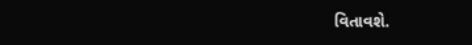વિતાવશે.